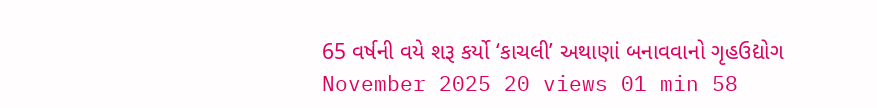65 વર્ષની વયે શરૂ કર્યો ‘કાચલી’ અથાણાં બનાવવાનો ગૃહઉદ્યોગ
November 2025 20 views 01 min 58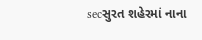secસુરત શહેરમાં નાના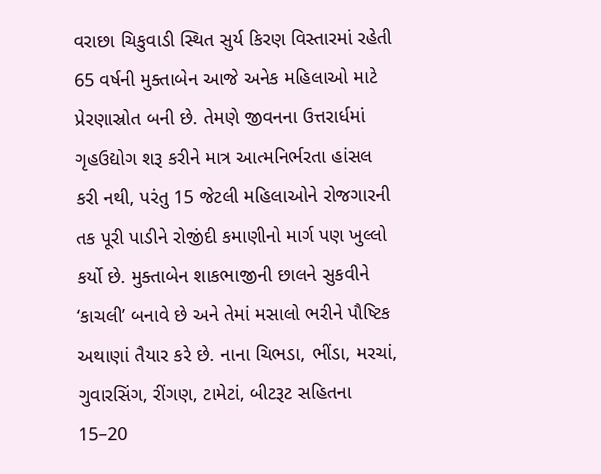વરાછા ચિકુવાડી સ્થિત સુર્ય કિરણ વિસ્તારમાં રહેતી 65 વર્ષની મુક્તાબેન આજે અનેક મહિલાઓ માટે પ્રેરણાસ્રોત બની છે. તેમણે જીવનના ઉત્તરાર્ધમાં ગૃહઉદ્યોગ શરૂ કરીને માત્ર આત્મનિર્ભરતા હાંસલ કરી નથી, પરંતુ 15 જેટલી મહિલાઓને રોજગારની તક પૂરી પાડીને રોજીંદી કમાણીનો માર્ગ પણ ખુલ્લો કર્યો છે. મુક્તાબેન શાકભાજીની છાલને સુકવીને ‘કાચલી’ બનાવે છે અને તેમાં મસાલો ભરીને પૌષ્ટિક અથાણાં તૈયાર કરે છે. નાના ચિભડા, ભીંડા, મરચાં, ગુવારસિંગ, રીંગણ, ટામેટાં, બીટરૂટ સહિતના 15–20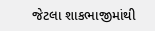જેટલા શાકભાજીમાંથી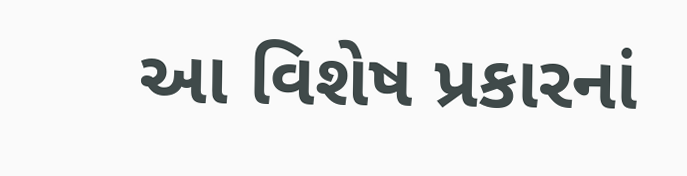આ વિશેષ પ્રકારનાં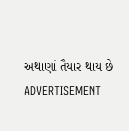અથાણાં તૈયાર થાય છે
ADVERTISEMENT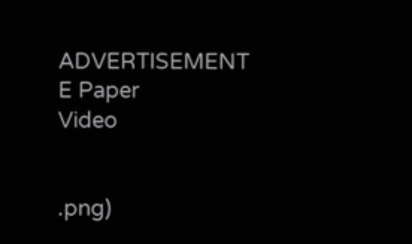ADVERTISEMENT
E Paper
Video


.png)